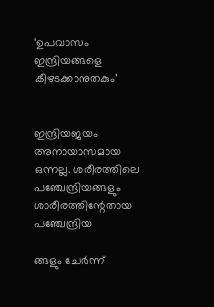‘ഉപവാസം ഇന്ദ്രിയങ്ങളെ കീഴടക്കാനുതകും’


ഇന്ദ്രിയജയം അനായാസമായ ഒന്നല്ല. ശരീരത്തിലെ പഞ്ചേന്ദ്രിയങ്ങളും ശാരീരത്തിന്റേതായ പഞ്ചേന്ദ്രിയ

ങ്ങളും ചേർന്ന്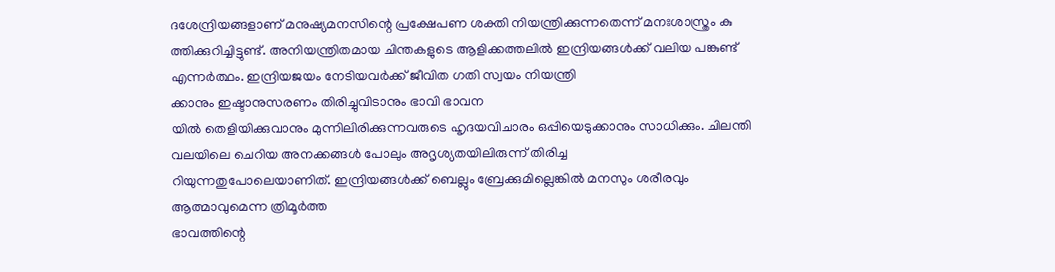ദശേന്ദ്രിയങ്ങളാണ് മനുഷ്യമനസിന്റെ പ്രക്ഷേപണ ശക്തി നിയന്ത്രിക്കുന്നതെന്ന് മനഃശാസ്ത്രം കു
ത്തിക്കുറിച്ചിട്ടുണ്ട്. അനിയന്ത്രിതമായ ചിന്തകളുടെ ആളിക്കത്തലിൽ ഇന്ദ്രിയങ്ങൾക്ക് വലിയ പങ്കുണ്ട് എന്നർത്ഥം. ഇന്ദ്രിയജയം നേടിയവ‍ർക്ക് ജീവിത ഗതി സ്വയം നിയന്ത്രി
ക്കാനും ഇഷ്ടാനുസരണം തിരിച്ചുവിടാനും ഭാവി ഭാവന
യിൽ തെളിയിക്കുവാനും മുന്നിലിരിക്കുന്നവരുടെ ഹൃദയവിചാരം ഒപ്പിയെടുക്കാനും സാധിക്കും. ചിലന്തി വലയിലെ ചെറിയ അനക്കങ്ങൾ പോലും അദൃശ്യതയിലിരുന്ന് തിരിച്ച
റിയുന്നതുപോലെയാണിത്. ഇന്ദ്രിയങ്ങൾക്ക് ബെല്ലും ബ്രേക്കുമില്ലെങ്കിൽ മനസും ശരീരവും ആത്മാവുമെന്ന ത്രിമൂർത്ത
ഭാവത്തിന്റെ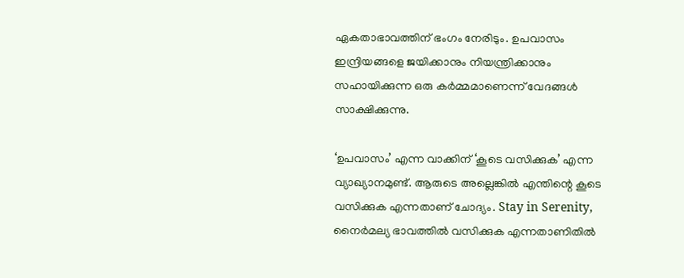ഏകതാഭാവത്തിന് ഭംഗം നേരിടും. ഉപവാസം ഇന്ദ്രിയങ്ങളെ ജയിക്കാനും നിയന്ത്രിക്കാനും സഹായിക്കുന്ന ഒരു കർമ്മമാണെന്ന് വേദങ്ങൾ സാക്ഷിക്കുന്നു.

‘ഉപവാസം’ എന്ന വാക്കിന് ‘കൂടെ വസിക്കുക’ എന്ന വ്യാഖ്യാനമുണ്ട്. ആരുടെ അല്ലെങ്കിൽ എന്തിന്റെ കൂടെ വസിക്കുക എന്നതാണ് ചോദ്യം. Stay in Serenity, നൈർമല്യ ഭാവത്തിൽ വസിക്കുക എന്നതാണിതിൽ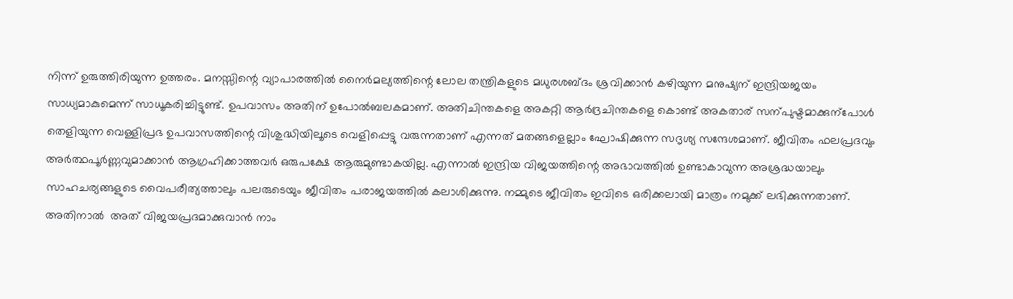നിന്ന് ഉരുത്തിരിയുന്ന ഉത്തരം. മനസ്സിന്റെ വ്യാപാരത്തിൽ നൈർമല്യത്തിന്റെ ലോല തന്ത്രികളുടെ മധുരശബ്ദം ശ്രവിക്കാൻ കഴിയുന്ന മനുഷ്യന് ഇന്ദ്രിയജയം സാധ്യമാകുമെന്ന് സാധൂകരിച്ചിട്ടുണ്ട്. ഉപവാസം അതിന് ഉപോൽബലകമാണ്. അതിചിന്തകളെ അകറ്റി ആർദ്രചിന്തകളെ കൊണ്ട് അകതാര് സന്പുഷ്ടമാക്കുന്പോൾ തെളിയുന്ന വെള്ളിപ്രഭ ഉപവാസത്തിന്റെ വിശുദ്ധിയിലൂടെ വെളിപ്പെട്ടു വരുന്നതാണ് എന്നത് മതങ്ങളെല്ലാം ഘോഷിക്കുന്ന സദൃശ്യ സന്ദേശമാണ്. ജീവിതം ഫലപ്രദവും അർത്ഥപൂർണ്ണവുമാക്കാൻ ആഗ്രഹിക്കാത്തവർ ഒരുപക്ഷേ ആരുമുണ്ടാകയില്ല. എന്നാൽ ഇന്ദ്രിയ വിജയത്തിന്റെ അഭാവത്തിൽ ഉണ്ടാകാവുന്ന അശ്രദ്ധയാലും സാഹചര്യങ്ങളുടെ വൈപരീത്യത്താലും പലരുടെയും ജീവിതം പരാജയത്തിൽ കലാശിക്കുന്നു. നമ്മുടെ ജീവിതം ഇവിടെ ഒരിക്കലായി മാത്രം നമുക്ക് ലഭിക്കുന്നതാണ്. അതിനാൽ  അത് വിജയപ്രദമാക്കുവാൻ നാം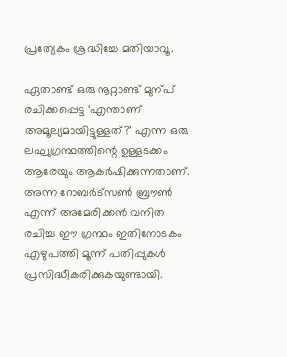പ്രത്യേകം ശ്രദ്ധിച്ചേ മതിയാവൂ.

ഏതാണ്ട് ഒരു നൂറ്റാണ്ട് മുന്പ് രചിക്കപ്പെട്ട ‘എന്താണ് അമൂല്യമായിട്ടുള്ളത്?’ എന്ന ഒരു ലഘുഗ്രന്ഥത്തിന്റെ ഉള്ളടക്കം ആരേയും ആകർഷിക്കുന്നതാണ്. അന്ന റോബർട്സൺ ബ്രൗൺ എന്ന് അമേരിക്കൻ വനിത രചിച്ച ഈ ഗ്രന്ഥം ഇതിനോടകം എഴുപത്തി മൂന്ന് പതിപ്പുകൾ പ്രസിദ്ധീകരിക്കുകയുണ്ടായി.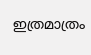ഇത്രമാത്രം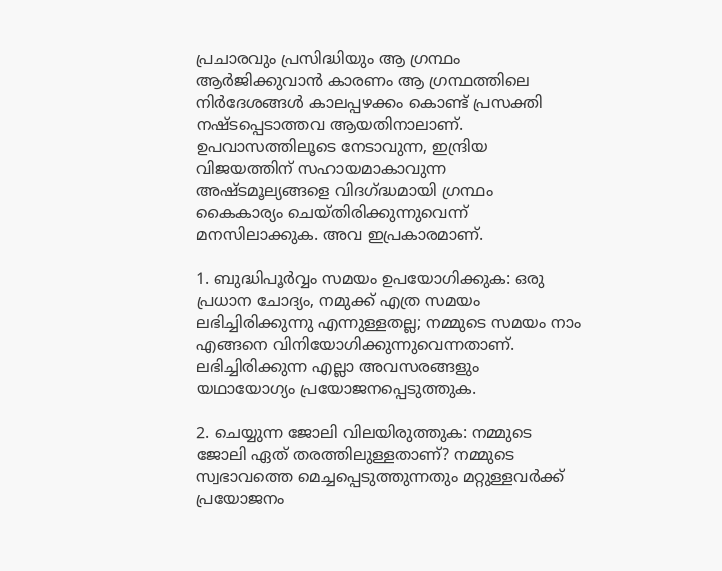പ്രചാരവും പ്രസിദ്ധിയും ആ ഗ്രന്ഥം ആർജിക്കുവാൻ കാരണം ആ ഗ്രന്ഥത്തിലെ നിർദേശങ്ങൾ കാലപ്പഴക്കം കൊണ്ട് പ്രസക്തി നഷ്ടപ്പെടാത്തവ ആയതിനാലാണ്. ഉപവാസത്തിലൂടെ നേടാവുന്ന, ഇന്ദ്രിയ വിജയത്തിന് സഹായമാകാവുന്ന അഷ്ടമൂല്യങ്ങളെ വിദഗ്ദ്ധമായി ഗ്രന്ഥം കൈകാര്യം ചെയ്തിരിക്കുന്നുവെന്ന് മനസിലാക്കുക. അവ ഇപ്രകാരമാണ്.

1. ബുദ്ധിപൂർവ്വം സമയം ഉപയോഗിക്കുക: ഒരു പ്രധാന ചോദ്യം, നമുക്ക് എത്ര സമയം ലഭിച്ചിരിക്കുന്നു എന്നുള്ളതല്ല; നമ്മുടെ സമയം നാം എങ്ങനെ വിനിയോഗിക്കുന്നുവെന്നതാണ്. ലഭിച്ചിരിക്കുന്ന എല്ലാ അവസരങ്ങളും യഥായോഗ്യം പ്രയോജനപ്പെടുത്തുക.

2. ചെയ്യുന്ന ജോലി വിലയിരുത്തുക: നമ്മുടെ ജോലി ഏത് തരത്തിലുള്ളതാണ്? നമ്മുടെ സ്വഭാവത്തെ മെച്ചപ്പെടുത്തുന്നതും മറ്റുള്ളവർക്ക് പ്രയോജനം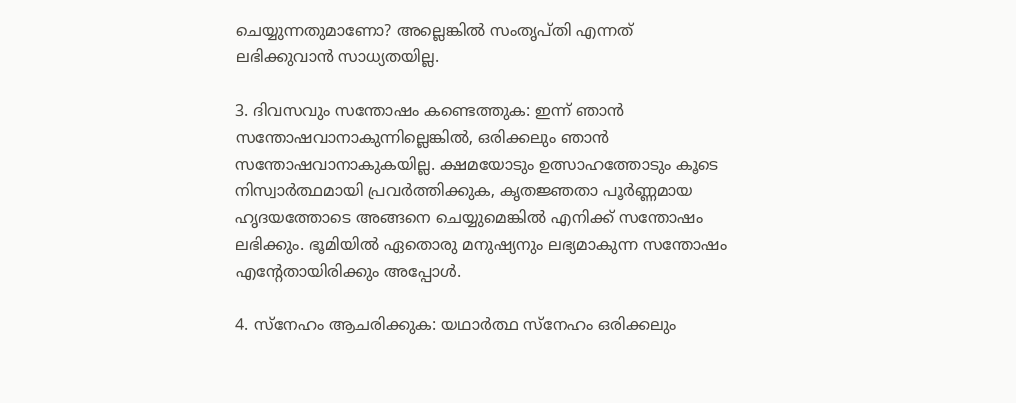ചെയ്യുന്നതുമാണോ? അല്ലെങ്കിൽ സംതൃപ്തി എന്നത് ലഭിക്കുവാൻ സാധ്യതയില്ല.

3. ദിവസവും സന്തോഷം കണ്ടെത്തുക: ഇന്ന് ഞാൻ സന്തോഷവാനാകുന്നില്ലെങ്കിൽ, ഒരിക്കലും ഞാൻ സന്തോഷവാനാകുകയില്ല. ക്ഷമയോടും ഉത്സാഹത്തോടും കൂടെ നിസ്വാർത്ഥമായി പ്രവർത്തിക്കുക, കൃതജ്ഞതാ പൂർണ്ണമായ ഹൃദയത്തോടെ അങ്ങനെ ചെയ്യുമെങ്കിൽ എനിക്ക് സന്തോഷം ലഭിക്കും. ഭൂമിയിൽ ഏതൊരു മനുഷ്യനും ലഭ്യമാകുന്ന സന്തോഷം എന്റേതായിരിക്കും അപ്പോൾ.

4. സ്നേഹം ആചരിക്കുക: യഥാർത്ഥ സ്നേഹം ഒരിക്കലും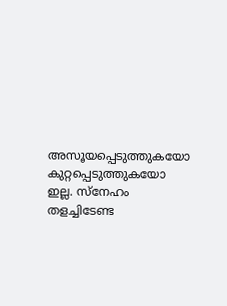അസൂയപ്പെടുത്തുകയോ കുറ്റപ്പെടുത്തുകയോ ഇല്ല. സ്നേഹം തളച്ചിടേണ്ട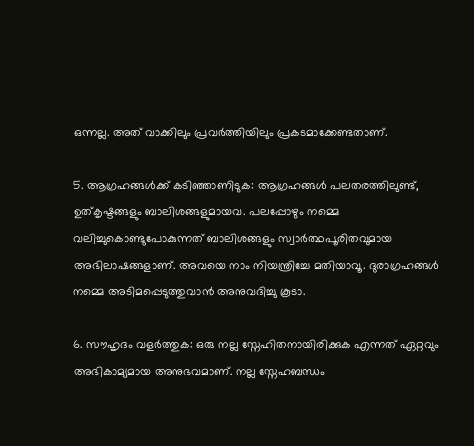ഒന്നല്ല. അത് വാക്കിലും പ്രവ‍ർത്തിയിലും പ്രകടമാക്കേണ്ടതാണ്.

5. ആഗ്രഹങ്ങൾക്ക് കടിഞ്ഞാണിടുക: ആഗ്രഹങ്ങൾ പലതരത്തിലുണ്ട്, ഉത്കൃഷ്ടങ്ങളും ബാലിശങ്ങളുമായവ. പലപ്പോഴും നമ്മെ വലിച്ചുകൊണ്ടുപോകുന്നത് ബാലിശങ്ങളും സ്വാർത്ഥപൂരിതവുമായ അഭിലാഷങ്ങളാണ്. അവയെ നാം നിയന്ത്രിച്ചേ മതിയാവൂ. ദുരാഗ്രഹങ്ങൾ നമ്മെ അടിമപ്പെടുത്തുവാൻ അനുവദിച്ചു കൂടാ.

6. സൗഹൃദം വളർത്തുക: ഒരു നല്ല സ്നേഹിതനായിരിക്കുക എന്നത് ഏറ്റവും അഭികാമ്യമായ അനുഭവമാണ്. നല്ല സ്നേഹബന്ധം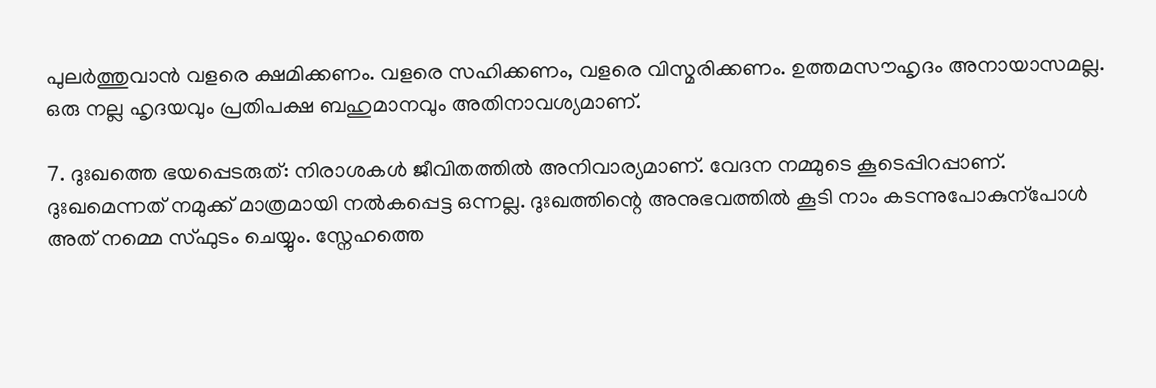പുലർത്തുവാൻ വളരെ ക്ഷമിക്കണം. വളരെ സഹിക്കണം, വളരെ വിസ്മരിക്കണം. ഉത്തമസൗഹൃദം അനായാസമല്ല. ഒരു നല്ല ഹൃദയവും പ്രതിപക്ഷ ബഹുമാനവും അതിനാവശ്യമാണ്.

7. ദുഃഖത്തെ ഭയപ്പെടരുത്: നിരാശകൾ ജീവിതത്തിൽ അനിവാര്യമാണ്. വേദന നമ്മുടെ കൂടെപ്പിറപ്പാണ്. ദുഃഖമെന്നത് നമുക്ക് മാത്രമായി നൽകപ്പെട്ട ഒന്നല്ല. ദുഃഖത്തിന്റെ അനുഭവത്തിൽ കൂടി നാം കടന്നുപോകുന്പോൾ അത് നമ്മെ സ്ഫുടം ചെയ്യും. സ്നേഹത്തെ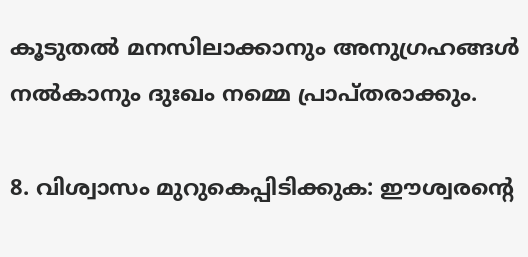കൂടുതൽ മനസിലാക്കാനും അനുഗ്രഹങ്ങൾ നൽകാനും ദുഃഖം നമ്മെ പ്രാപ്തരാക്കും.

8. വിശ്വാസം മുറുകെപ്പിടിക്കുക: ഈശ്വരന്റെ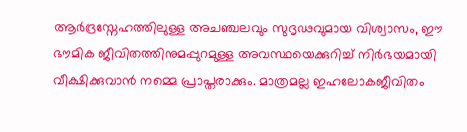ആർദ്രസ്നേഹത്തിലുള്ള അചഞ്ചലവും സുദൃഢവുമായ വിശ്വാസം, ഈ ഭൗമിക ജീവിതത്തിനുമപ്പുറമുള്ള അവസ്ഥയെക്കുറിച്ച് നിർഭയമായി വീക്ഷിക്കുവാൻ നമ്മെ പ്രാപ്തരാക്കും. മാത്രമല്ല ഇഹലോകജീവിതം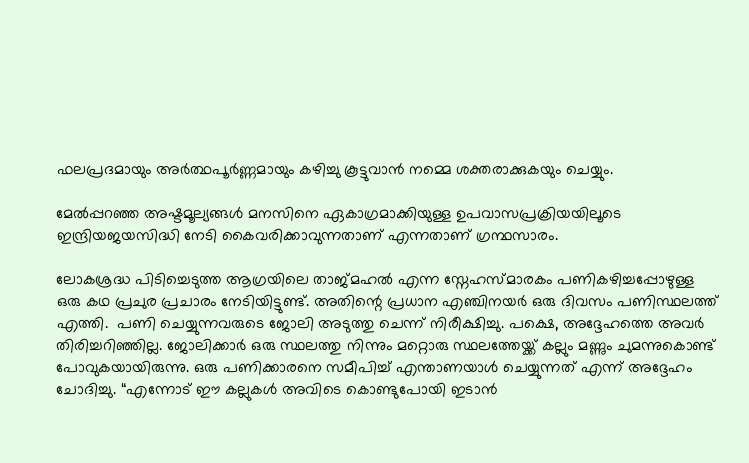ഫലപ്രദമായും അർത്ഥപൂർണ്ണമായും കഴിച്ചു കൂട്ടുവാൻ നമ്മെ ശക്തരാക്കുകയും ചെയ്യും.

മേൽപ്പറഞ്ഞ അഷ്ടമൂല്യങ്ങൾ മനസിനെ ഏകാഗ്രമാക്കിയുള്ള ഉപവാസപ്രക്രിയയിലൂടെ ഇന്ദ്രിയജയസിദ്ധി നേടി കൈവരിക്കാവുന്നതാണ് എന്നതാണ് ഗ്രന്ഥസാരം.

ലോകശ്രദ്ധ പിടിച്ചെടുത്ത ആഗ്രയിലെ താജ്മഹൽ എന്ന സ്നേഹസ്മാരകം പണികഴിച്ചപ്പോഴുള്ള ഒരു കഥ പ്രചുര പ്രചാരം നേടിയിട്ടുണ്ട്. അതിന്റെ പ്രധാന എഞ്ചിനയർ ഒരു ദിവസം പണിസ്ഥലത്ത് എത്തി.  പണി ചെയ്യുന്നവരുടെ ജോലി അടുത്തു ചെന്ന് നിരീക്ഷിച്ചു. പക്ഷെ, അദ്ദേഹത്തെ അവർ തിരിച്ചറിഞ്ഞില്ല. ജോലിക്കാർ ഒരു സ്ഥലത്തു നിന്നും മറ്റൊരു സ്ഥലത്തേയ്ക്ക് കല്ലും മണ്ണും ചുമന്നുകൊണ്ട് പോവുകയായിരുന്നു. ഒരു പണിക്കാരനെ സമീപിച്ച് എന്താണയാൾ ചെയ്യുന്നത് എന്ന് അദ്ദേഹം ചോദിച്ചു. “എന്നോട് ഈ കല്ലുകൾ അവിടെ കൊണ്ടുപോയി ഇടാൻ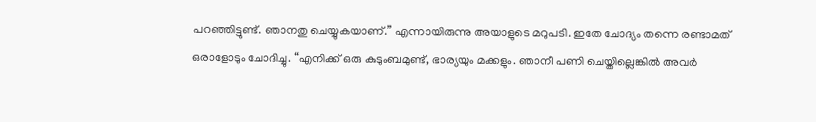പറഞ്ഞിട്ടുണ്ട്. ഞാനതു ചെയ്യുകയാണ്.” എന്നായിരുന്നു അയാളുടെ മറുപടി. ഇതേ ചോദ്യം തന്നെ രണ്ടാമത് ഒരാളോടും ചോദിച്ചു. “എനിക്ക് ഒരു കുടുംബമുണ്ട്, ഭാര്യയും മക്കളും. ഞാനീ പണി ചെയ്തില്ലെങ്കിൽ അവർ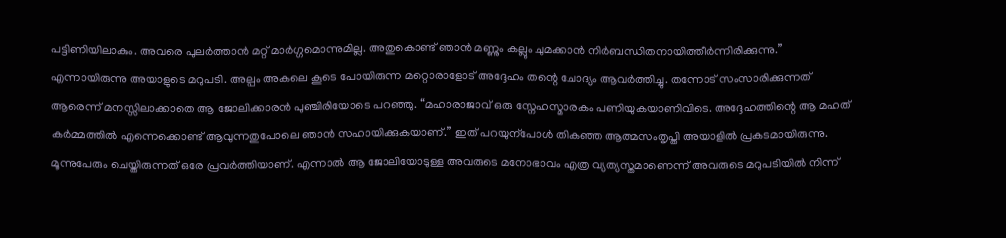പട്ടിണിയിലാകും. അവരെ പുലർത്താൻ മറ്റ് മാർഗ്ഗമൊന്നുമില്ല. അതുകൊണ്ട് ഞാൻ മണ്ണും കല്ലും ചുമക്കാൻ നിർബന്ധിതനായിത്തീർന്നിരിക്കുന്നു.” എന്നായിരുന്നു അയാളുടെ മറുപടി. അല്പം അകലെ കൂടെ പോയിരുന്ന മറ്റൊരാളോട് അദ്ദേഹം തന്റെ ചോദ്യം ആവർത്തിച്ചു. തന്നോട് സംസാരിക്കുന്നത് ആരെന്ന് മനസ്സിലാക്കാതെ ആ ജോലിക്കാരൻ പുഞ്ചിരിയോടെ പറ‍ഞ്ഞു. “മഹാരാജാവ് ഒരു സ്നേഹസ്മാരകം പണിയുകയാണിവിടെ. അദ്ദേഹത്തിന്റെ ആ മഹത് കർമ്മത്തിൽ എന്നെക്കൊണ്ട് ആവുന്നതുപോലെ ഞാൻ സഹായിക്കുകയാണ്.” ഇത് പറയുന്പോൾ തികഞ്ഞ ആത്മസംതൃപ്തി അയാളിൽ പ്രകടമായിരുന്നു. മൂന്നുപേരും ചെയ്തിരുന്നത് ഒരേ പ്രവർത്തിയാണ്. എന്നാൽ ആ ജോലിയോടുള്ള അവരുടെ മനോഭാവം എത്ര വ്യത്യസ്തമാണെന്ന് അവരുടെ മറുപടിയിൽ നിന്ന്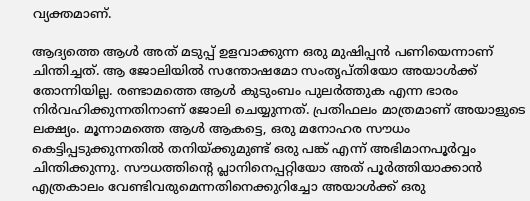വ്യക്തമാണ്.

ആദ്യത്തെ ആൾ അത് മടുപ്പ് ഉളവാക്കുന്ന ഒരു മുഷിപ്പൻ പണിയെന്നാണ് ചിന്തിച്ചത്. ആ ജോലിയിൽ സന്തോഷമോ സംതൃപ്തിയോ അയാൾക്ക് തോന്നിയില്ല. രണ്ടാമത്തെ ആൾ കുടുംബം പുലർത്തുക എന്ന ഭാരം നിർവഹിക്കുന്നതിനാണ് ജോലി ചെയ്യുന്നത്. പ്രതിഫലം മാത്രമാണ് അയാളുടെ ലക്ഷ്യം. മൂന്നാമത്തെ ആൾ ആകട്ടെ, ഒരു മനോഹര സൗധം കെട്ടിപ്പടുക്കുന്നതിൽ തനിയ്ക്കുമുണ്ട് ഒരു പങ്ക് എന്ന് അഭിമാനപൂർവ്വം ചിന്തിക്കുന്നു. സൗധത്തിന്റെ പ്ലാനിനെപ്പറ്റിയോ അത് പൂർത്തിയാക്കാൻ എത്രകാലം വേണ്ടിവരുമെന്നതിനെക്കുറിച്ചോ അയാൾക്ക് ഒരു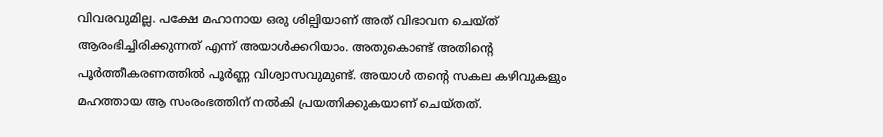വിവരവുമില്ല. പക്ഷേ മഹാനായ ഒരു ശില്പിയാണ് അത് വിഭാവന ചെയ്ത് ആരംഭിച്ചിരിക്കുന്നത് എന്ന് അയാൾക്കറിയാം. അതുകൊണ്ട് അതിന്റെ പൂർത്തീകരണത്തിൽ പൂർണ്ണ വിശ്വാസവുമുണ്ട്. അയാൾ തന്റെ സകല കഴിവുകളും മഹത്തായ ആ സംരംഭത്തിന് നൽകി പ്രയത്നിക്കുകയാണ് ചെയ്തത്.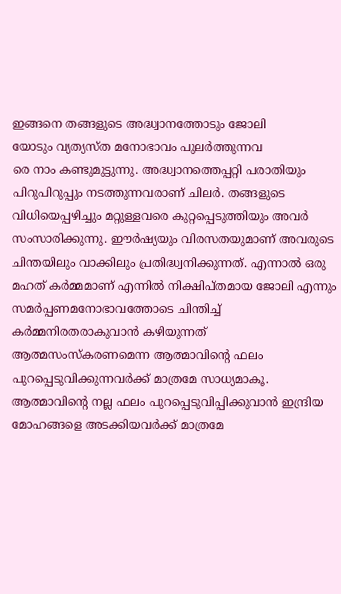ഇങ്ങനെ തങ്ങളുടെ അദ്ധ്വാനത്തോടും ജോലി
യോടും വ്യത്യസ്ത മനോഭാവം പുലർത്തുന്നവ
രെ നാം കണ്ടുമുട്ടുന്നു. അദ്ധ്വാനത്തെപ്പറ്റി പരാതിയും പിറുപിറുപ്പും നടത്തുന്നവരാണ് ചിലർ. തങ്ങളുടെ വിധിയെപ്പഴിച്ചും മറ്റുള്ളവരെ കുറ്റപ്പെടുത്തിയും അവർ സംസാരിക്കുന്നു. ഈർഷ്യയും വിരസതയുമാണ് അവരുടെ ചിന്തയിലും വാക്കിലും പ്രതിദ്ധ്വനിക്കുന്നത്. എന്നാൽ ഒരു മഹത് കർമ്മമാണ് എന്നിൽ നിക്ഷിപ്തമായ ജോലി എന്നും സമർപ്പണമനോഭാവത്തോടെ ചിന്തിച്ച് കർമ്മനിരതരാകുവാൻ കഴിയുന്നത് ആത്മസംസ്കരണമെന്ന ആത്മാവിന്റെ ഫലം പുറപ്പെടുവിക്കുന്നവർക്ക് മാത്രമേ സാധ്യമാകൂ. ആത്മാവിന്റെ നല്ല ഫലം പുറപ്പെടുവിപ്പിക്കുവാൻ ഇന്ദ്രിയ മോഹങ്ങളെ അടക്കിയവർക്ക് മാത്രമേ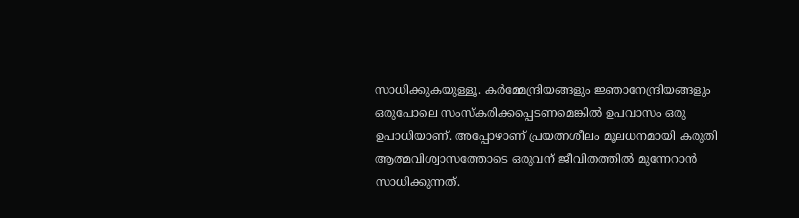സാധിക്കുകയുള്ളൂ. കർമ്മേന്ദ്രിയങ്ങളും ജ്ഞാനേന്ദ്രിയങ്ങളും ഒരുപോലെ സംസ്കരിക്കപ്പെടണമെങ്കിൽ ഉപവാസം ഒരു ഉപാധിയാണ്. അപ്പോഴാണ് പ്രയത്നശീലം മൂലധനമായി കരുതി ആത്മവിശ്വാസത്തോടെ ഒരുവന് ജീവിതത്തിൽ മുന്നേറാൻ സാധിക്കുന്നത്.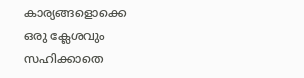കാര്യങ്ങളൊക്കെ ഒരു ക്ലേശവും സഹിക്കാതെ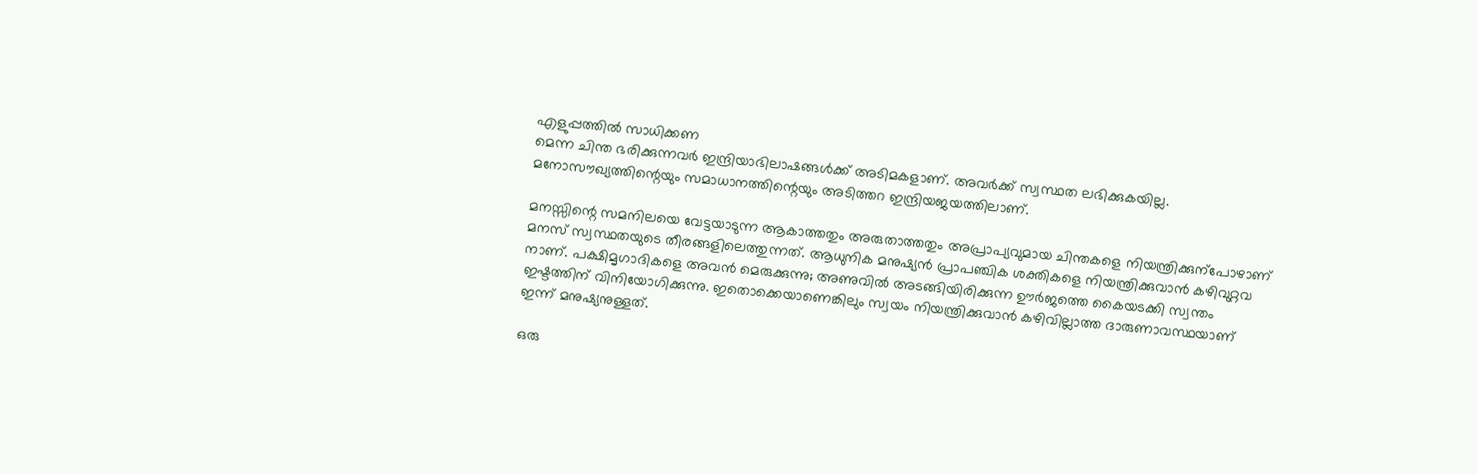എളുപ്പത്തിൽ സാധിക്കണ
മെന്ന ചിന്ത ഭരിക്കുന്നവർ ഇന്ദ്രിയാഭിലാഷങ്ങൾക്ക് അടിമകളാണ്. അവർക്ക് സ്വസ്ഥത ലഭിക്കുകയില്ല. മനോസൗഖ്യത്തിന്റെയും സമാധാനത്തിന്റെയും അടിത്തറ ഇന്ദ്രിയജയത്തിലാണ്.

മനസ്സിന്റെ സമനിലയെ വേട്ടയാടുന്ന ആകാത്തതും അരുതാത്തതും അപ്രാപ്യവുമായ ചിന്തകളെ നിയന്ത്രിക്കുന്പോഴാണ് മനസ് സ്വസ്ഥതയുടെ തീരങ്ങളിലെത്തുന്നത്. ആധുനിക മനുഷ്യൻ പ്രാപഞ്ചിക ശക്തികളെ നിയന്ത്രിക്കുവാൻ കഴിവുറ്റവ
നാണ്. പക്ഷിമൃഗാദികളെ അവൻ മെരുക്കുന്നു; അണുവിൽ അടങ്ങിയിരിക്കുന്ന ഊർജത്തെ കൈയടക്കി സ്വന്തം ഇഷ്ടത്തിന് വിനിയോഗിക്കുന്നു. ഇതൊക്കെയാണെങ്കിലും സ്വയം നിയന്ത്രിക്കുവാൻ കഴിവില്ലാത്ത ദാരുണാവസ്ഥയാണ് ഇന്ന് മനുഷ്യനുള്ളത്.

ഒരു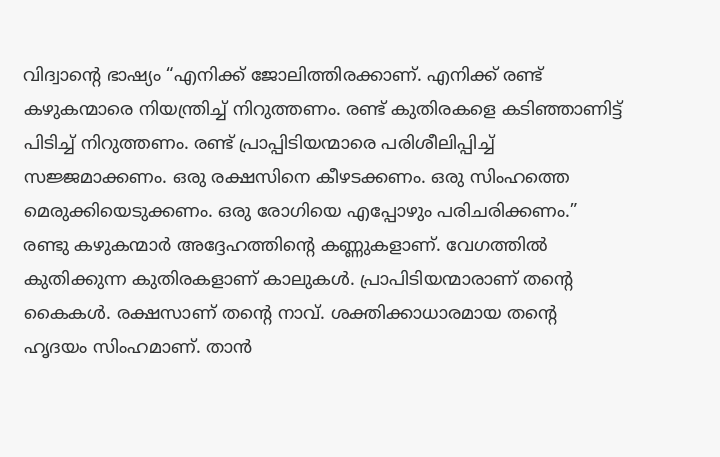വിദ്വാന്റെ ഭാഷ്യം “എനിക്ക് ജോലിത്തിരക്കാണ്. എനിക്ക് രണ്ട് കഴുകന്മാരെ നിയന്ത്രിച്ച് നിറുത്തണം. രണ്ട് കുതിരകളെ കടിഞ്ഞാണിട്ട് പിടിച്ച് നിറുത്തണം. രണ്ട് പ്രാപ്പിടിയന്മാരെ പരിശീലിപ്പിച്ച് സജ്ജമാക്കണം. ഒരു രക്ഷസിനെ കീഴടക്കണം. ഒരു സിംഹത്തെ മെരുക്കിയെടുക്കണം. ഒരു രോഗിയെ എപ്പോഴും പരിചരിക്കണം.” രണ്ടു കഴുകന്മാർ അദ്ദേഹത്തിന്റെ കണ്ണുകളാണ്. വേഗത്തിൽ കുതിക്കുന്ന കുതിരകളാണ് കാലുകൾ. പ്രാപിടിയന്മാരാണ് തന്റെ കൈകൾ. രക്ഷസാണ് തന്റെ നാവ്. ശക്തിക്കാധാരമായ തന്റെ ഹൃദയം സിംഹമാണ്. താൻ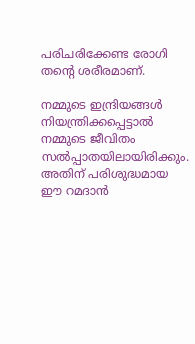പരിചരിക്കേണ്ട രോഗി തന്റെ ശരീരമാണ്.

നമ്മുടെ ഇന്ദ്രിയങ്ങൾ നിയന്ത്രിക്കപ്പെട്ടാൽ നമ്മുടെ ജീവിതം സൽപ്പാതയിലായിരിക്കും. അതിന് പരിശുദ്ധമായ ഈ റമദാൻ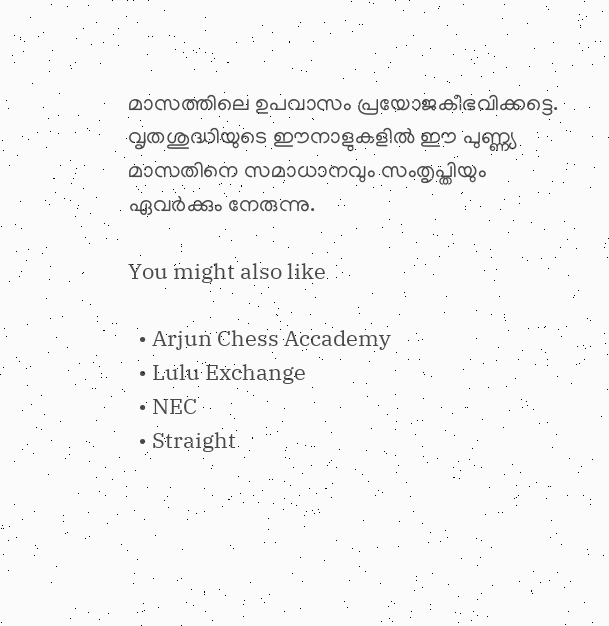മാസത്തിലെ ഉപവാസം പ്രയോജകീഭവിക്കട്ടെ. വൃതശുദ്ധിയുടെ ഈനാളുകളിൽ ഈ പുണ്ണ്യ മാസതിനെ സമാധാനവും സംതൃപ്തിയും ഏവർക്കും നേരുന്നു.

You might also like

  • Arjun Chess Accademy
  • Lulu Exchange
  • NEC
  • Straight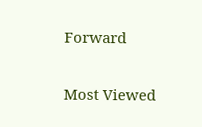Forward

Most Viewed